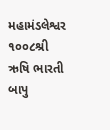મહામંડલેશ્વર ૧૦૦૮શ્રી
ઋષિ ભારતી બાપુ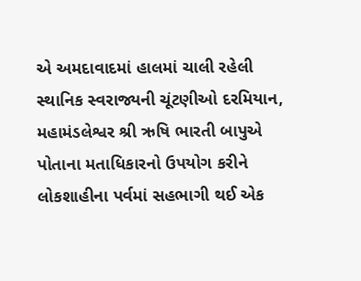એ અમદાવાદમાં હાલમાં ચાલી રહેલી સ્થાનિક સ્વરાજ્યની ચૂંટણીઓ દરમિયાન, મહામંડલેશ્વર શ્રી ઋષિ ભારતી બાપુએ પોતાના મતાધિકારનો ઉપયોગ કરીને લોકશાહીના પર્વમાં સહભાગી થઈ એક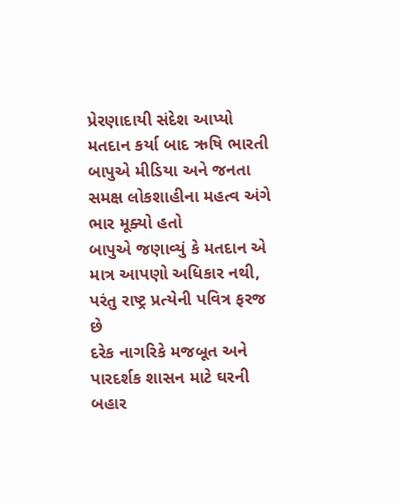પ્રેરણાદાયી સંદેશ આપ્યો
મતદાન કર્યા બાદ ઋષિ ભારતી બાપુએ મીડિયા અને જનતા સમક્ષ લોકશાહીના મહત્વ અંગે ભાર મૂક્યો હતો
બાપુએ જણાવ્યું કે મતદાન એ માત્ર આપણો અધિકાર નથી, પરંતુ રાષ્ટ્ર પ્રત્યેની પવિત્ર ફરજ છે
દરેક નાગરિકે મજબૂત અને પારદર્શક શાસન માટે ઘરની બહાર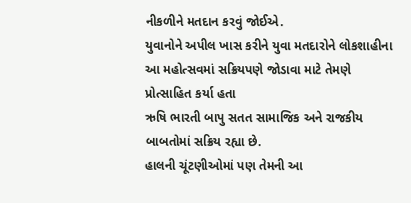નીકળીને મતદાન કરવું જોઈએ.
યુવાનોને અપીલ ખાસ કરીને યુવા મતદારોને લોકશાહીના આ મહોત્સવમાં સક્રિયપણે જોડાવા માટે તેમણે પ્રોત્સાહિત કર્યા હતા
ઋષિ ભારતી બાપુ સતત સામાજિક અને રાજકીય બાબતોમાં સક્રિય રહ્યા છે.
હાલની ચૂંટણીઓમાં પણ તેમની આ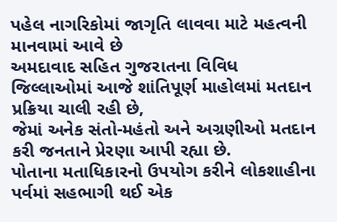પહેલ નાગરિકોમાં જાગૃતિ લાવવા માટે મહત્વની માનવામાં આવે છે
અમદાવાદ સહિત ગુજરાતના વિવિધ જિલ્લાઓમાં આજે શાંતિપૂર્ણ માહોલમાં મતદાન પ્રક્રિયા ચાલી રહી છે,
જેમાં અનેક સંતો-મહંતો અને અગ્રણીઓ મતદાન કરી જનતાને પ્રેરણા આપી રહ્યા છે.
પોતાના મતાધિકારનો ઉપયોગ કરીને લોકશાહીના પર્વમાં સહભાગી થઈ એક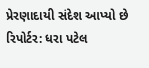પ્રેરણાદાયી સંદેશ આપ્યો છે
રિપોર્ટર: ધરા પટેલ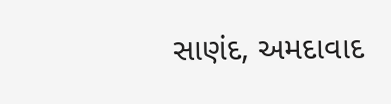સાણંદ, અમદાવાદ